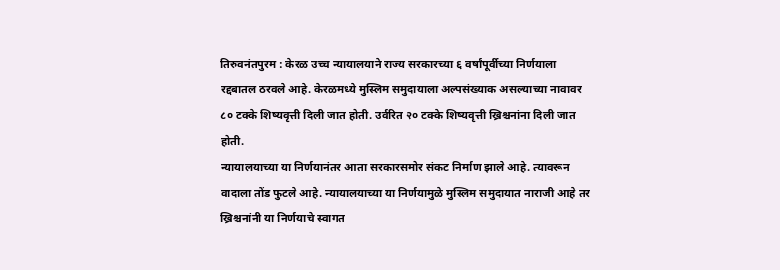तिरुवनंतपुरम : केरळ उच्च न्यायालयाने राज्य सरकारच्या ६ वर्षांपूर्वीच्या निर्णयाला रद्दबातल ठरवले आहे. केरळमध्ये मुस्लिम समुदायाला अल्पसंख्याक असल्याच्या नावावर ८० टक्के शिष्यवृत्ती दिली जात होती. उर्वरित २० टक्के शिष्यवृत्ती ख्रिश्चनांना दिली जात होती.
न्यायालयाच्या या निर्णयानंतर आता सरकारसमोर संकट निर्माण झाले आहे. त्यावरून वादाला तोंड फुटले आहे. न्यायालयाच्या या निर्णयामुळे मुस्लिम समुदायात नाराजी आहे तर ख्रिश्चनांनी या निर्णयाचे स्वागत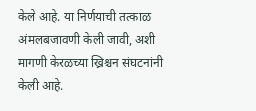केले आहे. या निर्णयाची तत्काळ अंमलबजावणी केली जावी, अशी मागणी केरळच्या ख्रिश्चन संघटनांनी केली आहे.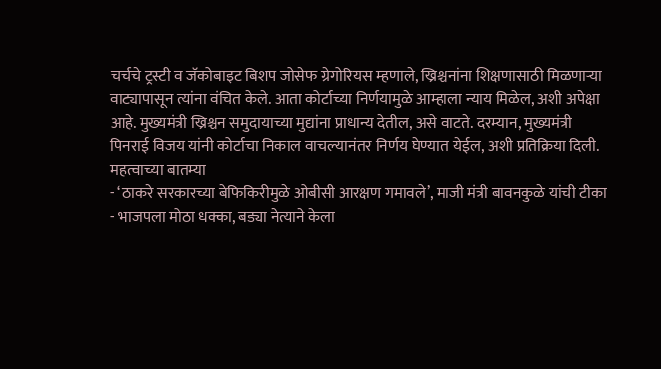चर्चचे ट्रस्टी व जॅकोबाइट बिशप जोसेफ ग्रेगोरियस म्हणाले, ख्रिश्चनांना शिक्षणासाठी मिळणाऱ्या वाट्यापासून त्यांना वंचित केले. आता कोर्टाच्या निर्णयामुळे आम्हाला न्याय मिळेल, अशी अपेक्षा आहे. मुख्यमंत्री ख्रिश्चन समुदायाच्या मुद्यांना प्राधान्य देतील, असे वाटते. दरम्यान, मुख्यमंत्री पिनराई विजय यांनी कोर्टाचा निकाल वाचल्यानंतर निर्णय घेण्यात येईल, अशी प्रतिक्रिया दिली.
महत्वाच्या बातम्या
- ‘ठाकरे सरकारच्या बेफिकिरीमुळे ओबीसी आरक्षण गमावले’, माजी मंत्री बावनकुळे यांची टीका
- भाजपला मोठा धक्का, बड्या नेत्याने केला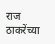राज ठाकरेंच्या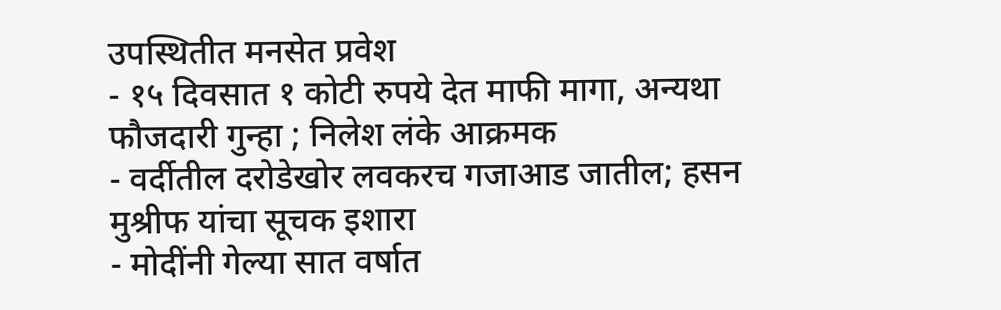उपस्थितीत मनसेत प्रवेश
- १५ दिवसात १ कोटी रुपये देत माफी मागा, अन्यथा फौजदारी गुन्हा ; निलेश लंके आक्रमक
- वर्दीतील दरोडेखोर लवकरच गजाआड जातील; हसन मुश्रीफ यांचा सूचक इशारा
- मोदींनी गेल्या सात वर्षात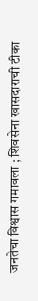जनतेचा विश्वास गमावला ; शिवसेना खासदाराची टीका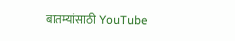बातम्यांसाठी YouTube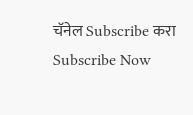चॅनेल Subscribe करा
Subscribe Now